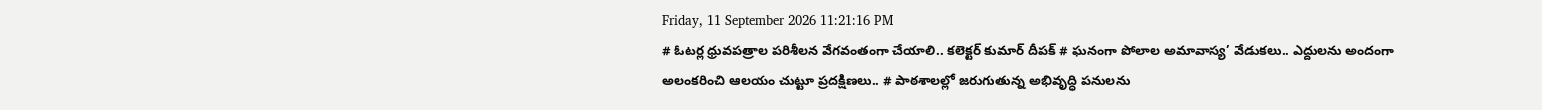Friday, 11 September 2026 11:21:16 PM
# ఓటర్ల ధ్రువపత్రాల పరిశీలన వేగవంతంగా చేయాలి.. కలెక్టర్ కుమార్ దీపక్ # ఘనంగా పోలాల అమావాస్య’ వేడుకలు.. ఎద్దులను అందంగా అలంకరించి ఆలయం చుట్టూ ప్రదక్షిణలు.. # పాఠశాలల్లో జరుగుతున్న అభివృద్ధి పనులను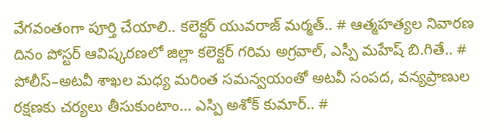వేగవంతంగా పూర్తి చేయాలి.. కలెక్టర్ యువరాజ్ మర్మత్.. # ఆత్మహత్యల నివారణ దినం పోస్టర్ ఆవిష్కరణలో జిల్లా కలెక్టర్ గరిమ అగ్రవాల్, ఎస్పీ మహేష్ బి.గితే.. # పోలీస్–అటవీ శాఖల మధ్య మరింత సమన్వయంతో అటవీ సంపద, వన్యప్రాణుల రక్షణకు చర్యలు తీసుకుంటాం... ఎస్పి అశోక్ కుమార్.. #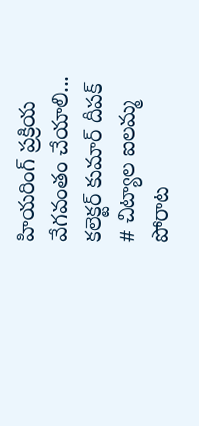హియరింగ్ ప్రక్రియ వేగవంతం చేయాలి... కలెక్టర్ కుమార్ దీపక్ # చిట్యాల ఐలమ్మ పోరాట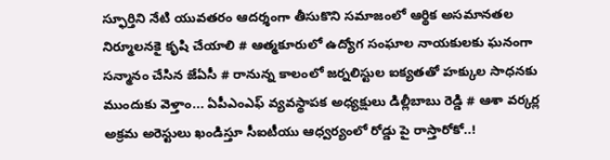స్ఫూర్తిని నేటి యువతరం ఆదర్శంగా తీసుకొని సమాజంలో ఆర్థిక అసమానతల నిర్మూలనకై కృషి చేయాలి # ఆత్మకూరులో ఉద్యోగ సంఘాల నాయకులకు ఘనంగా సన్మానం చేసిన జేఏసీ # రానున్న కాలంలో జర్నలిస్టుల ఐక్యతతో హక్కుల సాధనకు ముందుకు వెళ్తాం... ఏపీఎంఎఫ్ వ్యవస్థాపక అధ్యక్షులు డిల్లీబాబు రెడ్డి # ఆశా వర్కర్ల అక్రమ అరెస్టులు ఖండిస్తూ సీఐటీయు ఆధ్వర్యంలో రోడ్డు పై రాస్తారోకో..!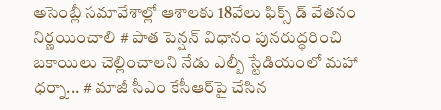అసెంబ్లీ సమావేశాల్లో ఆశాలకు 18వేలు ఫిక్స్ డ్ వేతనం నిర్ణయించాలి # పాత పెన్షన్ విధానం పునరుద్ధరించి బకాయిలు చెల్లించాలని నేడు ఎల్బీ స్టేడియంలో మహా ధర్నా... # మాజీ సీఎం కేసీఆర్‌పై చేసిన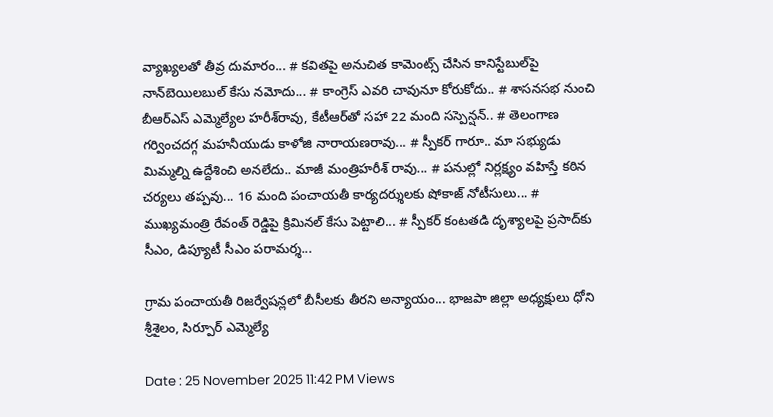వ్యాఖ్యలతో తీవ్ర దుమారం... # కవితపై అనుచిత కామెంట్స్ చేసిన కానిస్టేబుల్‌పై నాన్‌బెయిలబుల్ కేసు నమోదు... # కాంగ్రెస్‌ ఎవరి చావునూ కోరుకోదు.. # శాసనసభ నుంచి బీఆర్‌ఎస్‌ ఎమ్మెల్యేల హరీశ్‌రావు, కేటీఆర్‌తో సహా 22 మంది సస్పెన్షన్.. # తెలంగాణ గర్వించదగ్గ మహనీయుడు కాళోజి నారాయణరావు... # స్పీకర్ గారూ.. మా సభ్యుడు మిమ్మల్ని ఉద్దేశించి అనలేదు.. మాజీ మంత్రిహరీశ్ రావు... # పనుల్లో నిర్లక్ష్యం వహిస్తే కఠిన చర్యలు తప్పవు... 16 మంది పంచాయతీ కార్యదర్శులకు షోకాజ్ నోటీసులు... # ముఖ్యమంత్రి రేవంత్ రెడ్డిపై క్రిమినల్ కేసు పెట్టాలి... # స్పీకర్‌ కంటతడి దృశ్యాలపై ప్రసాద్‌కు సీఎం, డిప్యూటీ సీఎం పరామర్శ...

గ్రామ పంచాయతీ రిజర్వేషన్లలో బీసీలకు తీరని అన్యాయం... భాజపా జిల్లా అధ్యక్షులు ధోని శ్రీశైలం, సిర్పూర్ ఎమ్మెల్యే

Date : 25 November 2025 11:42 PM Views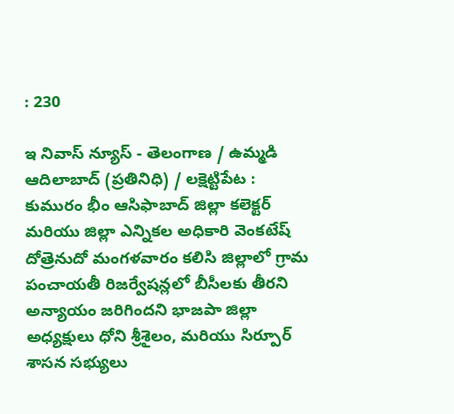: 230

ఇ నివాస్ న్యూస్ - తెలంగాణ / ఉమ్మడి ఆదిలాబాద్ (ప్రతినిధి) / లక్షెట్టిపేట : కుమురం భీం ఆసిఫాబాద్ జిల్లా కలెక్టర్ మరియు జిల్లా ఎన్నికల అధికారి వెంకటేష్ దోత్రెనుదో మంగళవారం కలిసి జిల్లాలో గ్రామ పంచాయతీ రిజర్వేషన్లలో బీసీలకు తీరని అన్యాయం జరిగిందని భాజపా జిల్లా అధ్యక్షులు ధోని శ్రీశైలం, మరియు సిర్పూర్ శాసన సభ్యులు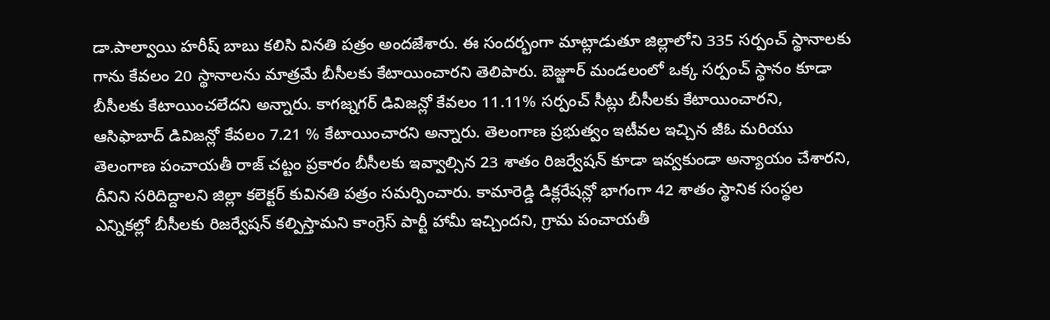డా.పాల్వాయి హరీష్ బాబు కలిసి వినతి పత్రం అందజేశారు. ఈ సందర్భంగా మాట్లాడుతూ జిల్లాలోని 335 సర్పంచ్ స్థానాలకు గాను కేవలం 20 స్థానాలను మాత్రమే బీసీలకు కేటాయించారని తెలిపారు. బెజ్జూర్ మండలంలో ఒక్క సర్పంచ్ స్థానం కూడా బీసీలకు కేటాయించలేదని అన్నారు. కాగజ్నగర్ డివిజన్లో కేవలం 11.11% సర్పంచ్ సీట్లు బీసీలకు కేటాయించారని, ఆసిఫాబాద్ డివిజన్లో కేవలం 7.21 % కేటాయించారని అన్నారు. తెలంగాణ ప్రభుత్వం ఇటీవల ఇచ్చిన జీఓ మరియు తెలంగాణ పంచాయతీ రాజ్ చట్టం ప్రకారం బీసీలకు ఇవ్వాల్సిన 23 శాతం రిజర్వేషన్ కూడా ఇవ్వకుండా అన్యాయం చేశారని, దీనిని సరిదిద్దాలని జిల్లా కలెక్టర్ కువినతి పత్రం సమర్పించారు. కామారెడ్డి డిక్లరేషన్లో భాగంగా 42 శాతం స్థానిక సంస్థల ఎన్నికల్లో బీసీలకు రిజర్వేషన్ కల్పిస్తామని కాంగ్రెస్ పార్టీ హామీ ఇచ్చిందని, గ్రామ పంచాయతీ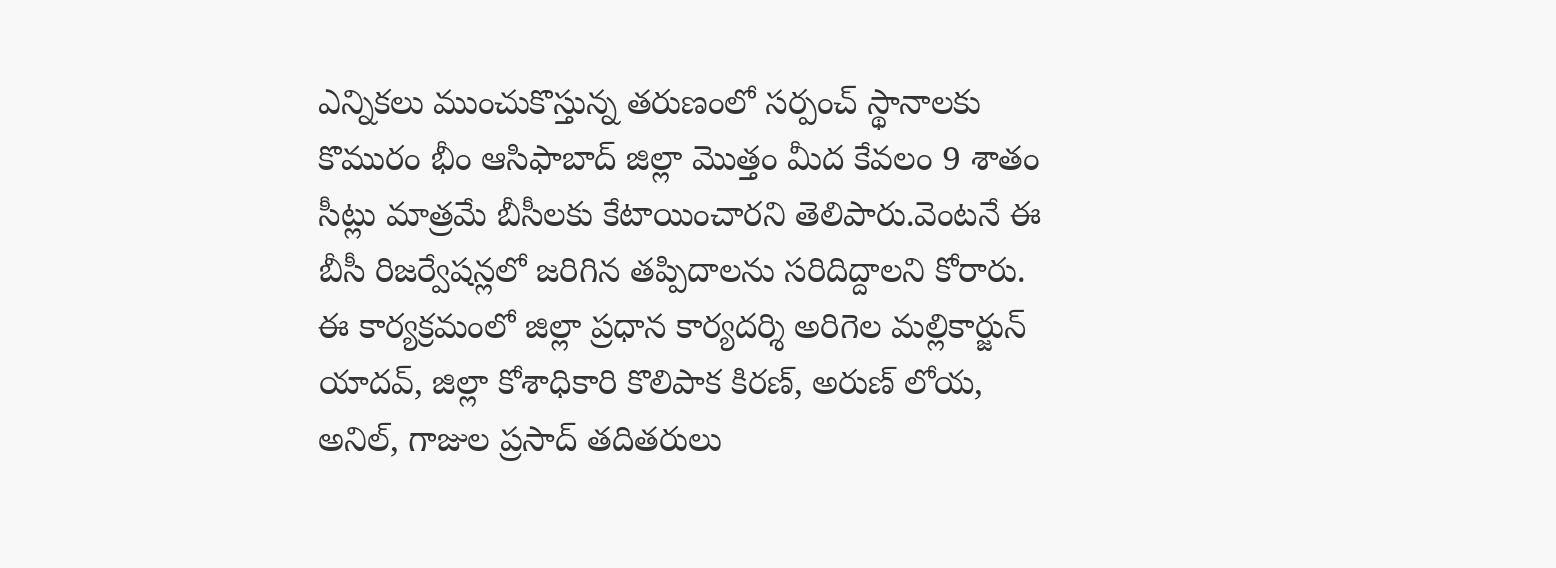ఎన్నికలు ముంచుకొస్తున్న తరుణంలో సర్పంచ్ స్థానాలకు కొమురం భీం ఆసిఫాబాద్ జిల్లా మొత్తం మీద కేవలం 9 శాతం సీట్లు మాత్రమే బీసీలకు కేటాయించారని తెలిపారు.వెంటనే ఈ బీసీ రిజర్వేషన్లలో జరిగిన తప్పిదాలను సరిదిద్దాలని కోరారు. ఈ కార్యక్రమంలో జిల్లా ప్రధాన కార్యదర్శి అరిగెల మల్లికార్జున్ యాదవ్, జిల్లా కోశాధికారి కొలిపాక కిరణ్, అరుణ్ లోయ, అనిల్, గాజుల ప్రసాద్ తదితరులు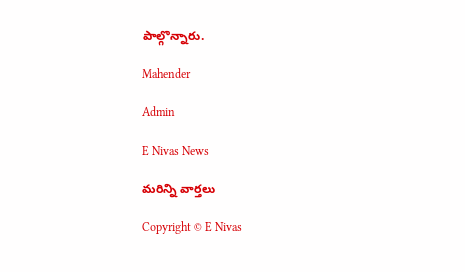పాల్గొన్నారు.

Mahender

Admin

E Nivas News

మరిన్ని వార్తలు

Copyright © E Nivas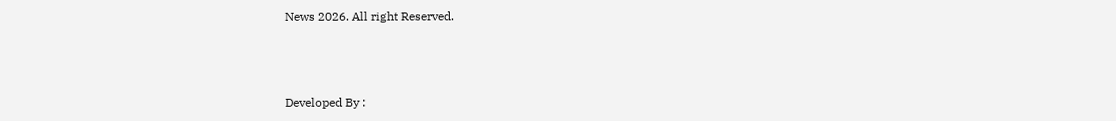News 2026. All right Reserved.



Developed By :